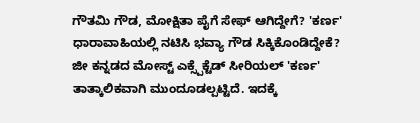ಗೌತಮಿ ಗೌಡ, ಮೋಕ್ಷಿತಾ ಪೈಗೆ ಸೇಫ್ ಆಗಿದ್ದೇಗೆ? 'ಕರ್ಣ' ಧಾರಾವಾಹಿಯಲ್ಲಿ ನಟಿಸಿ ಭವ್ಯಾ ಗೌಡ ಸಿಕ್ಕಿಕೊಂಡಿದ್ದೇಕೆ?
ಜೀ ಕನ್ನಡದ ಮೋಸ್ಟ್ ಎಕ್ಸ್ಪೆಕ್ಟೆಡ್ ಸೀರಿಯಲ್ 'ಕರ್ಣ' ತಾತ್ಕಾಲಿಕವಾಗಿ ಮುಂದೂಡಲ್ಪಟ್ಟಿದೆ. ಇದಕ್ಕೆ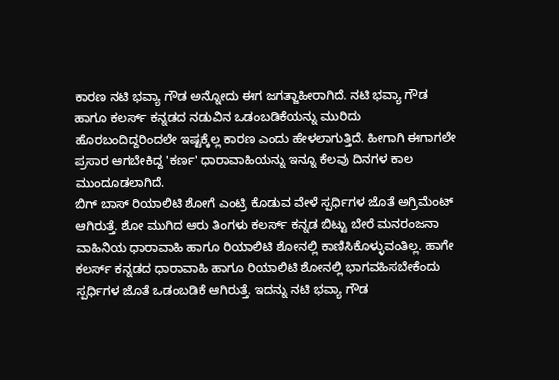ಕಾರಣ ನಟಿ ಭವ್ಯಾ ಗೌಡ ಅನ್ನೋದು ಈಗ ಜಗತ್ಜಾಹೀರಾಗಿದೆ. ನಟಿ ಭವ್ಯಾ ಗೌಡ ಹಾಗೂ ಕಲರ್ಸ್ ಕನ್ನಡದ ನಡುವಿನ ಒಡಂಬಡಿಕೆಯನ್ನು ಮುರಿದು ಹೊರಬಂದಿದ್ದರಿಂದಲೇ ಇಷ್ಟಕ್ಕೆಲ್ಲ ಕಾರಣ ಎಂದು ಹೇಳಲಾಗುತ್ತಿದೆ. ಹೀಗಾಗಿ ಈಗಾಗಲೇ ಪ್ರಸಾರ ಆಗಬೇಕಿದ್ದ 'ಕರ್ಣ' ಧಾರಾವಾಹಿಯನ್ನು ಇನ್ನೂ ಕೆಲವು ದಿನಗಳ ಕಾಲ ಮುಂದೂಡಲಾಗಿದೆ.
ಬಿಗ್ ಬಾಸ್ ರಿಯಾಲಿಟಿ ಶೋಗೆ ಎಂಟ್ರಿ ಕೊಡುವ ವೇಳೆ ಸ್ಪರ್ಧಿಗಳ ಜೊತೆ ಅಗ್ರಿಮೆಂಟ್ ಆಗಿರುತ್ತೆ. ಶೋ ಮುಗಿದ ಆರು ತಿಂಗಳು ಕಲರ್ಸ್ ಕನ್ನಡ ಬಿಟ್ಟು ಬೇರೆ ಮನರಂಜನಾ ವಾಹಿನಿಯ ಧಾರಾವಾಹಿ ಹಾಗೂ ರಿಯಾಲಿಟಿ ಶೋನಲ್ಲಿ ಕಾಣಿಸಿಕೊಳ್ಳುವಂತಿಲ್ಲ. ಹಾಗೇ ಕಲರ್ಸ್ ಕನ್ನಡದ ಧಾರಾವಾಹಿ ಹಾಗೂ ರಿಯಾಲಿಟಿ ಶೋನಲ್ಲಿ ಭಾಗವಹಿಸಬೇಕೆಂದು ಸ್ಪರ್ಧಿಗಳ ಜೊತೆ ಒಡಂಬಡಿಕೆ ಆಗಿರುತ್ತೆ. ಇದನ್ನು ನಟಿ ಭವ್ಯಾ ಗೌಡ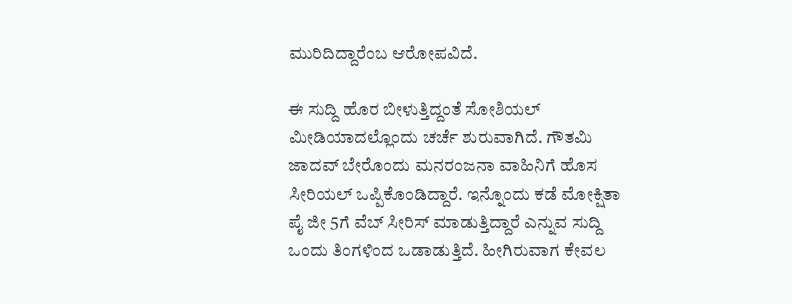ಮುರಿದಿದ್ದಾರೆಂಬ ಆರೋಪವಿದೆ.

ಈ ಸುದ್ದಿ ಹೊರ ಬೀಳುತ್ತಿದ್ದಂತೆ ಸೋಶಿಯಲ್ ಮೀಡಿಯಾದಲ್ಲೊಂದು ಚರ್ಚೆ ಶುರುವಾಗಿದೆ. ಗೌತಮಿ ಜಾದವ್ ಬೇರೊಂದು ಮನರಂಜನಾ ವಾಹಿನಿಗೆ ಹೊಸ ಸೀರಿಯಲ್ ಒಪ್ಪಿಕೊಂಡಿದ್ದಾರೆ. ಇನ್ನೊಂದು ಕಡೆ ಮೋಕ್ಷಿತಾ ಪೈ ಜೀ 5ಗೆ ವೆಬ್ ಸೀರಿಸ್ ಮಾಡುತ್ತಿದ್ದಾರೆ ಎನ್ನುವ ಸುದ್ದಿ ಒಂದು ತಿಂಗಳಿಂದ ಒಡಾಡುತ್ತಿದೆ. ಹೀಗಿರುವಾಗ ಕೇವಲ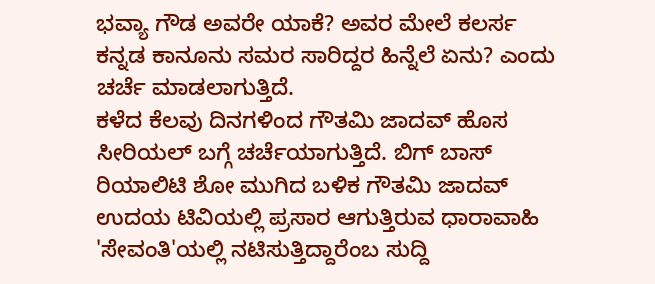ಭವ್ಯಾ ಗೌಡ ಅವರೇ ಯಾಕೆ? ಅವರ ಮೇಲೆ ಕಲರ್ಸ ಕನ್ನಡ ಕಾನೂನು ಸಮರ ಸಾರಿದ್ದರ ಹಿನ್ನೆಲೆ ಏನು? ಎಂದು ಚರ್ಚೆ ಮಾಡಲಾಗುತ್ತಿದೆ.
ಕಳೆದ ಕೆಲವು ದಿನಗಳಿಂದ ಗೌತಮಿ ಜಾದವ್ ಹೊಸ ಸೀರಿಯಲ್ ಬಗ್ಗೆ ಚರ್ಚೆಯಾಗುತ್ತಿದೆ. ಬಿಗ್ ಬಾಸ್ ರಿಯಾಲಿಟಿ ಶೋ ಮುಗಿದ ಬಳಿಕ ಗೌತಮಿ ಜಾದವ್ ಉದಯ ಟಿವಿಯಲ್ಲಿ ಪ್ರಸಾರ ಆಗುತ್ತಿರುವ ಧಾರಾವಾಹಿ 'ಸೇವಂತಿ'ಯಲ್ಲಿ ನಟಿಸುತ್ತಿದ್ದಾರೆಂಬ ಸುದ್ದಿ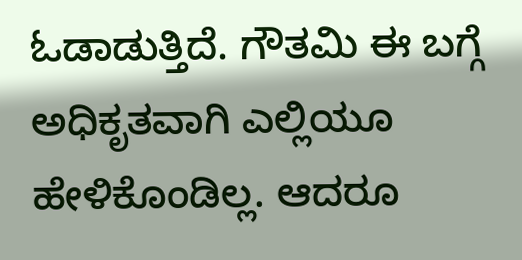ಓಡಾಡುತ್ತಿದೆ. ಗೌತಮಿ ಈ ಬಗ್ಗೆ ಅಧಿಕೃತವಾಗಿ ಎಲ್ಲಿಯೂ ಹೇಳಿಕೊಂಡಿಲ್ಲ. ಆದರೂ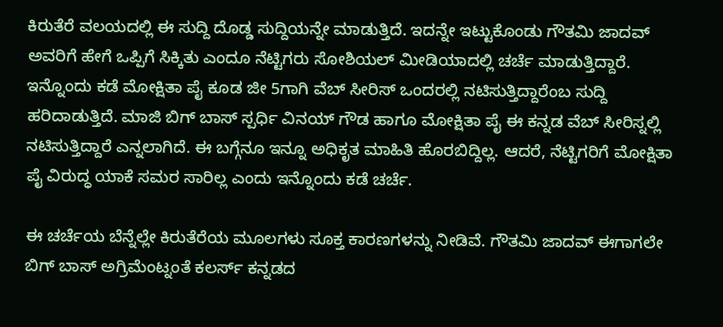ಕಿರುತೆರೆ ವಲಯದಲ್ಲಿ ಈ ಸುದ್ದಿ ದೊಡ್ಡ ಸುದ್ದಿಯನ್ನೇ ಮಾಡುತ್ತಿದೆ. ಇದನ್ನೇ ಇಟ್ಟುಕೊಂಡು ಗೌತಮಿ ಜಾದವ್ ಅವರಿಗೆ ಹೇಗೆ ಒಪ್ಪಿಗೆ ಸಿಕ್ಕಿತು ಎಂದೂ ನೆಟ್ಟಿಗರು ಸೋಶಿಯಲ್ ಮೀಡಿಯಾದಲ್ಲಿ ಚರ್ಚೆ ಮಾಡುತ್ತಿದ್ದಾರೆ.
ಇನ್ನೊಂದು ಕಡೆ ಮೋಕ್ಷಿತಾ ಪೈ ಕೂಡ ಜೀ 5ಗಾಗಿ ವೆಬ್ ಸೀರಿಸ್ ಒಂದರಲ್ಲಿ ನಟಿಸುತ್ತಿದ್ದಾರೆಂಬ ಸುದ್ದಿ ಹರಿದಾಡುತ್ತಿದೆ. ಮಾಜಿ ಬಿಗ್ ಬಾಸ್ ಸ್ಪರ್ಧಿ ವಿನಯ್ ಗೌಡ ಹಾಗೂ ಮೋಕ್ಷಿತಾ ಪೈ ಈ ಕನ್ನಡ ವೆಬ್ ಸೀರಿಸ್ನಲ್ಲಿ ನಟಿಸುತ್ತಿದ್ದಾರೆ ಎನ್ನಲಾಗಿದೆ. ಈ ಬಗ್ಗೆನೂ ಇನ್ನೂ ಅಧಿಕೃತ ಮಾಹಿತಿ ಹೊರಬಿದ್ದಿಲ್ಲ. ಆದರೆ, ನೆಟ್ಟಿಗರಿಗೆ ಮೋಕ್ಷಿತಾ ಪೈ ವಿರುದ್ಧ ಯಾಕೆ ಸಮರ ಸಾರಿಲ್ಲ ಎಂದು ಇನ್ನೊಂದು ಕಡೆ ಚರ್ಚೆ.

ಈ ಚರ್ಚೆಯ ಬೆನ್ನೆಲ್ಲೇ ಕಿರುತೆರೆಯ ಮೂಲಗಳು ಸೂಕ್ತ ಕಾರಣಗಳನ್ನು ನೀಡಿವೆ. ಗೌತಮಿ ಜಾದವ್ ಈಗಾಗಲೇ ಬಿಗ್ ಬಾಸ್ ಅಗ್ರಿಮೆಂಟ್ನಂತೆ ಕಲರ್ಸ್ ಕನ್ನಡದ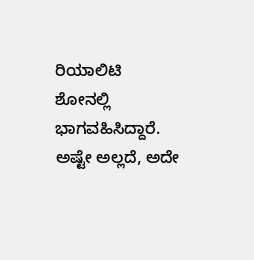ರಿಯಾಲಿಟಿ ಶೋನಲ್ಲಿ ಭಾಗವಹಿಸಿದ್ದಾರೆ. ಅಷ್ಟೇ ಅಲ್ಲದೆ, ಅದೇ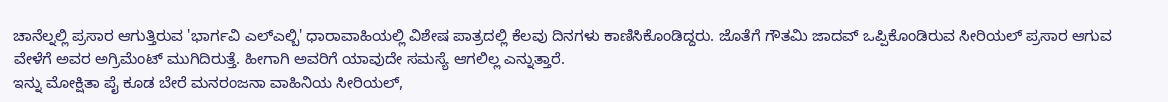ಚಾನೆಲ್ನಲ್ಲಿ ಪ್ರಸಾರ ಆಗುತ್ತಿರುವ 'ಭಾರ್ಗವಿ ಎಲ್ಎಲ್ಬಿ' ಧಾರಾವಾಹಿಯಲ್ಲಿ ವಿಶೇಷ ಪಾತ್ರದಲ್ಲಿ ಕೆಲವು ದಿನಗಳು ಕಾಣಿಸಿಕೊಂಡಿದ್ದರು. ಜೊತೆಗೆ ಗೌತಮಿ ಜಾದವ್ ಒಪ್ಪಿಕೊಂಡಿರುವ ಸೀರಿಯಲ್ ಪ್ರಸಾರ ಆಗುವ ವೇಳೆಗೆ ಅವರ ಅಗ್ರಿಮೆಂಟ್ ಮುಗಿದಿರುತ್ತೆ. ಹೀಗಾಗಿ ಅವರಿಗೆ ಯಾವುದೇ ಸಮಸ್ಯೆ ಆಗಲಿಲ್ಲ ಎನ್ನುತ್ತಾರೆ.
ಇನ್ನು ಮೋಕ್ಷಿತಾ ಪೈ ಕೂಡ ಬೇರೆ ಮನರಂಜನಾ ವಾಹಿನಿಯ ಸೀರಿಯಲ್,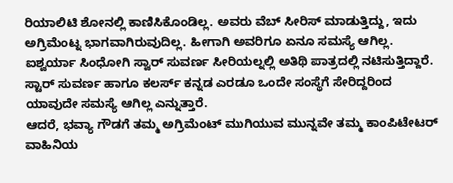ರಿಯಾಲಿಟಿ ಶೋನಲ್ಲಿ ಕಾಣಿಸಿಕೊಂಡಿಲ್ಲ. ಅವರು ವೆಬ್ ಸೀರಿಸ್ ಮಾಡುತ್ತಿದ್ದು, ಇದು ಅಗ್ರಿಮೆಂಟ್ನ ಭಾಗವಾಗಿರುವುದಿಲ್ಲ. ಹೀಗಾಗಿ ಅವರಿಗೂ ಏನೂ ಸಮಸ್ಯೆ ಆಗಿಲ್ಲ. ಐಶ್ವರ್ಯಾ ಸಿಂಧೋಗಿ ಸ್ವಾರ್ ಸುವರ್ಣ ಸೀರಿಯಲ್ನಲ್ಲಿ ಅತಿಥಿ ಪಾತ್ರದಲ್ಲಿ ನಟಿಸುತ್ತಿದ್ದಾರೆ. ಸ್ಟಾರ್ ಸುವರ್ಣ ಹಾಗೂ ಕಲರ್ಸ್ ಕನ್ನಡ ಎರಡೂ ಒಂದೇ ಸಂಸ್ಥೆಗೆ ಸೇರಿದ್ದರಿಂದ ಯಾವುದೇ ಸಮಸ್ಯೆ ಆಗಿಲ್ಲ ಎನ್ನುತ್ತಾರೆ.
ಆದರೆ, ಭವ್ಯಾ ಗೌಡಗೆ ತಮ್ಮ ಅಗ್ರಿಮೆಂಟ್ ಮುಗಿಯುವ ಮುನ್ನವೇ ತಮ್ಮ ಕಾಂಪಿಟೇಟರ್ ವಾಹಿನಿಯ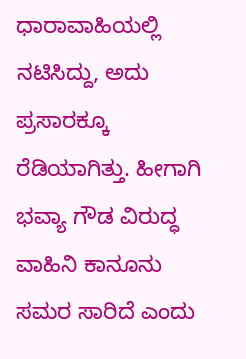ಧಾರಾವಾಹಿಯಲ್ಲಿ ನಟಿಸಿದ್ದು, ಅದು ಪ್ರಸಾರಕ್ಕೂ ರೆಡಿಯಾಗಿತ್ತು. ಹೀಗಾಗಿ ಭವ್ಯಾ ಗೌಡ ವಿರುದ್ಧ ವಾಹಿನಿ ಕಾನೂನು ಸಮರ ಸಾರಿದೆ ಎಂದು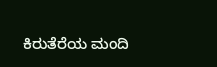ಕಿರುತೆರೆಯ ಮಂದಿ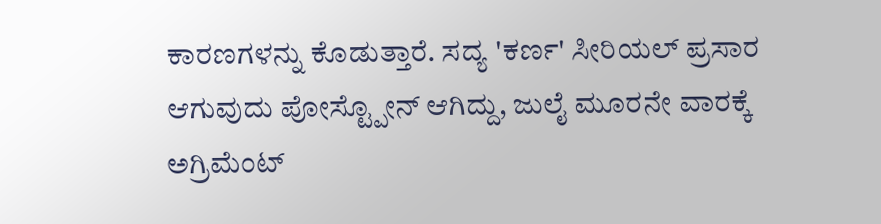ಕಾರಣಗಳನ್ನು ಕೊಡುತ್ತಾರೆ. ಸದ್ಯ 'ಕರ್ಣ' ಸೀರಿಯಲ್ ಪ್ರಸಾರ ಆಗುವುದು ಪೋಸ್ಟ್ಪೋನ್ ಆಗಿದ್ದು, ಜುಲೈ ಮೂರನೇ ವಾರಕ್ಕೆ ಅಗ್ರಿಮೆಂಟ್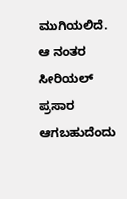ಮುಗಿಯಲಿದೆ. ಆ ನಂತರ ಸೀರಿಯಲ್ ಪ್ರಸಾರ ಆಗಬಹುದೆಂದು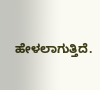ಹೇಳಲಾಗುತ್ತಿದೆ.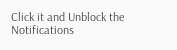Click it and Unblock the Notifications